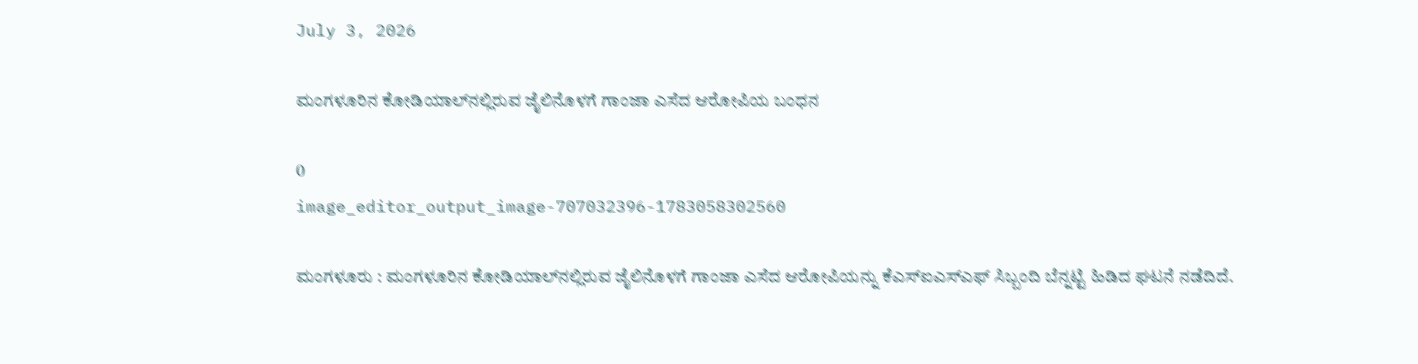July 3, 2026

ಮಂಗಳೂರಿನ ಕೋಡಿಯಾಲ್‌ನಲ್ಲಿರುವ ಜೈಲಿನೊಳಗೆ ಗಾಂಜಾ ಎಸೆದ ಆರೋಪಿಯ ಬಂಧನ

0
image_editor_output_image-707032396-1783058302560

ಮಂಗಳೂರು : ಮಂಗಳೂರಿನ ಕೋಡಿಯಾಲ್‌ನಲ್ಲಿರುವ ಜೈಲಿನೊಳಗೆ ಗಾಂಜಾ ಎಸೆದ ಆರೋಪಿಯನ್ನು ಕೆಎಸ್‌ಐಎಸ್‌ಎಫ್ ಸಿಬ್ಬಂದಿ ಬೆನ್ನಟ್ಟಿ ಹಿಡಿದ ಘಟನೆ ನಡೆದಿದೆ.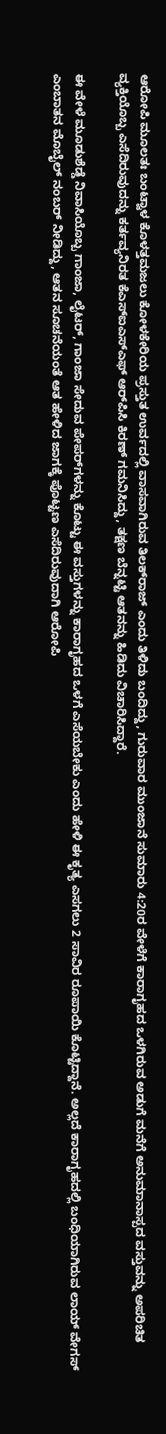ಆರೋಪಿ ಮೂಲತಃ ಬಂಟ್ವಾಳ ಕೊಳತ್ತಮಜಲು ಕೋಳಕೇರಿಯ ಪ್ರಸ್ತುತ ಉರ್ವದಲ್ಲಿ ವಾಸವಾಗಿರುವ ತಿಲಕ್‌ರಾಜ್ ಎಂದು ತಿಳಿದು ಬಂದಿದ್ದು, ಗುರುವಾರ ಮುಂಜಾನೆ ಸುಮಾರು 4:20ರ ವೇಳೆಗೆ ಕಾರಾಗೃಹದ ಒಳಗಿರುವ ಅಡುಗೆ ಮನೆಗೆ ಅನುಮಾನಾಸ್ಪದ ವಸ್ತುವನ್ನು ಅಪರಿಚಿತ ವ್ಯಕ್ತಿಯೊಬ್ಬ ಎಸೆದಿರುವುದನ್ನು ಕರ್ತವ್ಯನಿರತ ಕೆಎಸ್‌ಐಎಸ್‌ಎಫ್ ಆರ್‌ಪಿಸಿ ಕಿರಣ್ ಗಮನಿಸಿದ್ದು, ತಕ್ಷಣ ಬೆನ್ನಟ್ಟಿ ಆತನನ್ನು ಹಿಡಿದು ವಿಚಾರಿಸಿದ್ದಾರೆ.

ಈ ವೇಳೆ ಮೂಡುಶೆಡ್ಡೆ ನಿವಾಸಿಯೊಬ್ಬ ಗಾಂಜಾ, ಲೈಟರ್, ಗಾಂಜಾ ಸೇದುವ ಪೇಪರ್‌ಗಳನ್ನು ಕೊಟ್ಟು ಈ ವಸ್ತುಗಳನ್ನು ಕಾರಾಗೃಹದ ಒಳಗೆ ಎಸೆಯಬೇಕು ಎಂದು ಹೇಳಿ ಈ ಕೃತ್ಯ ಎಸಗಲು 2 ಸಾವಿರ ರೂಪಾಯಿ ಕೊಟ್ಟಿದ್ದಾನೆ. ಅಲ್ಲದೆ ಕಾರಾಗೃಹದಲ್ಲಿ ಬಂಧಿಯಾಗಿರುವ ಲಾಯ್ ವೇಗಸ್ ಎಂಬಾತನ ಮೊಬೈಲ್ ನಂಬರ್ ನೀಡಿದ್ದು, ಆತನ ಸೂಚನೆಯಂತೆ ಆತ ಹೇಳಿದ ಜಾಗಕ್ಕೆ ಪೊಟ್ಟಣ ಎಸೆದಿರುವುದಾಗಿ ಆರೋಪಿ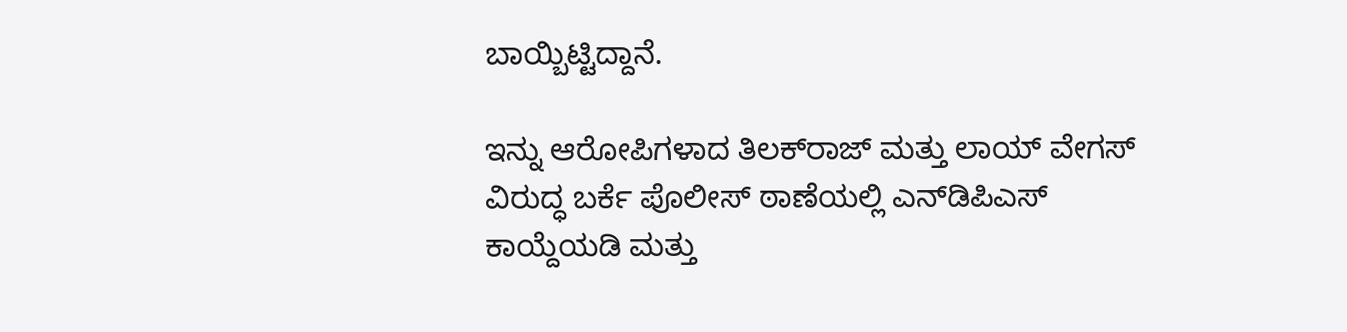ಬಾಯ್ಬಿಟ್ಟಿದ್ದಾನೆ.

ಇನ್ನು ಆರೋಪಿಗಳಾದ ತಿಲಕ್‌ರಾಜ್ ಮತ್ತು ಲಾಯ್ ವೇಗಸ್ ವಿರುದ್ಧ ಬರ್ಕೆ ಪೊಲೀಸ್ ಠಾಣೆಯಲ್ಲಿ ಎನ್‌ಡಿಪಿಎಸ್ ಕಾಯ್ದೆಯಡಿ ಮತ್ತು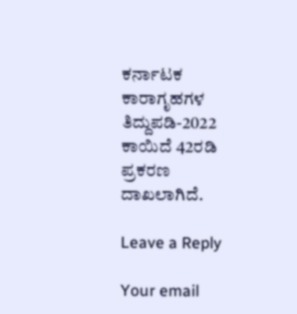ಕರ್ನಾಟಕ ಕಾರಾಗೃಹಗಳ ತಿದ್ದುಪಡಿ-2022 ಕಾಯಿದೆ 42ರಡಿ ಪ್ರಕರಣ ದಾಖಲಾಗಿದೆ.

Leave a Reply

Your email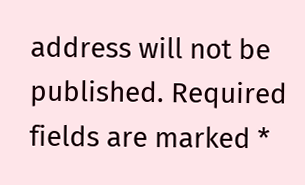address will not be published. Required fields are marked *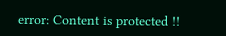error: Content is protected !!